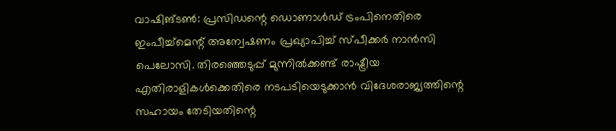വാഷിങ്ടൺ: പ്രസിഡന്റെ ഡൊണാൾഡ് ട്രംപിനെതിരെ ഇംപീച്ച്മെന്റ് അന്വേഷണം പ്രഖ്യാപിച്ച് സ്പീക്കർ നാൻസി പെലോസി. തിരഞ്ഞെടുപ്പ് മുന്നിൽക്കണ്ട് രാഷ്ട്രീയ എതിരാളികൾക്കെതിരെ നടപടിയെടുക്കാൻ വിദേശരാജ്യത്തിന്റെ സഹായം തേടിയതിന്റെ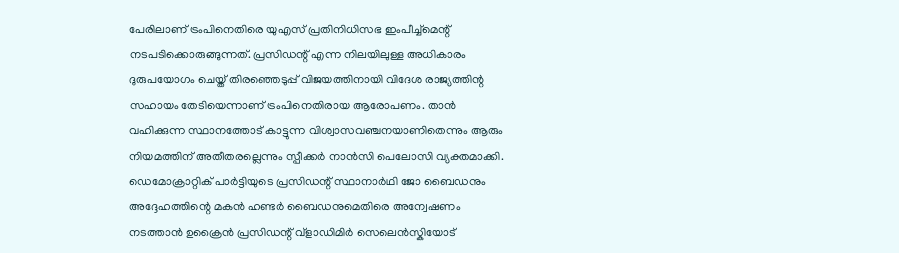പേരിലാണ് ട്രംപിനെതിരെ യുഎസ് പ്രതിനിധിസഭ ഇംപീച്ച്മെന്റ് നടപടിക്കൊരുങ്ങുന്നത്. പ്രസിഡന്റ് എന്ന നിലയിലുള്ള അധികാരം ദുരുപയോഗം ചെയ്ത് തിരഞ്ഞെടുപ്പ് വിജയത്തിനായി വിദേശ രാജ്യത്തിന്റ സഹായം തേടിയെന്നാണ് ട്രംപിനെതിരായ ആരോപണം. താൻ വഹിക്കുന്ന സ്ഥാനത്തോട് കാട്ടുന്ന വിശ്വാസവഞ്ചനയാണിതെന്നും ആരും നിയമത്തിന് അതീതരല്ലെന്നും സ്പീക്കർ നാൻസി പെലോസി വ്യക്തമാക്കി. ഡെമോക്രാറ്റിക് പാർട്ടിയുടെ പ്രസിഡന്റ് സ്ഥാനാർഥി ജോ ബൈഡനും അദ്ദേഹത്തിന്റെ മകൻ ഹണ്ടർ ബൈഡനുമെതിരെ അന്വേഷണം നടത്താൻ ഉക്രൈൻ പ്രസിഡന്റ് വ്ളാഡിമിർ സെലെൻസ്കിയോട്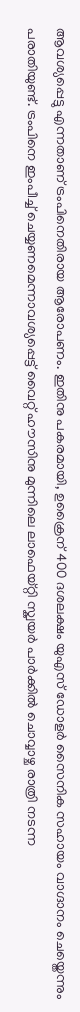ആവശ്യപ്പെട്ടു എന്നതാണ് ട്രംപിനെതിരായ ആരോപണം. ഇതിനു പകരമായി, ഉക്രൈന് 400 ദശലക്ഷം യുഎസ് ഡോളർ സൈനിക സഹായം വാഗ്ദാനം ചെയ്തെന്നും പരാതിയുണ്ട്. ട്രംപിനെ ഇംപീച്ച് ചെയ്യണമെന്നാവശ്യപ്പെട്ട് വൈറ്റ് ഹൗസിനു മുന്നിലെ ലാഫെയ്റ്റി സ്ക്വയർ പാർക്കിൽ ചൊവ്വാഴ്ച രാത്രി നടന്ന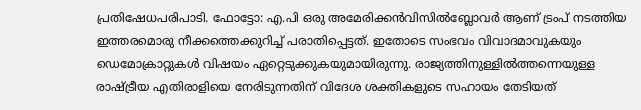പ്രതിഷേധപരിപാടി. ഫോട്ടോ: എ.പി ഒരു അമേരിക്കൻവിസിൽബ്ലോവർ ആണ് ട്രംപ് നടത്തിയ ഇത്തരമൊരു നീക്കത്തെക്കുറിച്ച് പരാതിപ്പെട്ടത്. ഇതോടെ സംഭവം വിവാദമാവുകയും ഡെമോക്രാറ്റുകൾ വിഷയം ഏറ്റെടുക്കുകയുമായിരുന്നു. രാജ്യത്തിനുള്ളിൽത്തന്നെയുള്ള രാഷ്ട്രീയ എതിരാളിയെ നേരിടുന്നതിന് വിദേശ ശക്തികളുടെ സഹായം തേടിയത്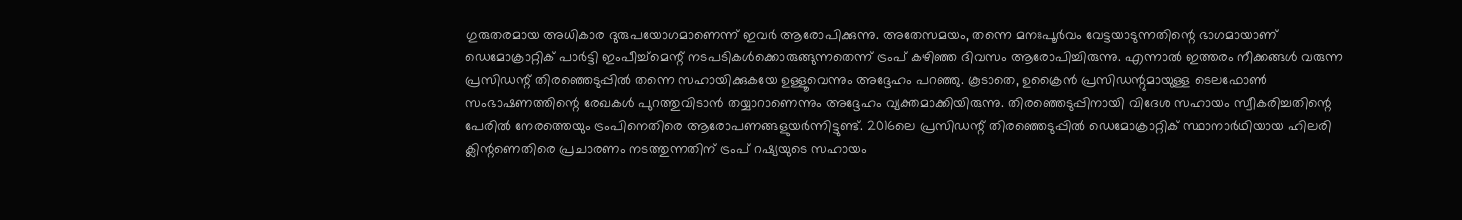ഗുരുതരമായ അധികാര ദുരുപയോഗമാണെന്ന് ഇവർ ആരോപിക്കുന്നു. അതേസമയം, തന്നെ മനഃപൂർവം വേട്ടയാടുന്നതിന്റെ ഭാഗമായാണ് ഡെമോക്രാറ്റിക് പാർട്ടി ഇംപീച്ച്മെന്റ് നടപടികൾക്കൊരുങ്ങുന്നതെന്ന് ട്രംപ് കഴിഞ്ഞ ദിവസം ആരോപിച്ചിരുന്നു. എന്നാൽ ഇത്തരം നീക്കങ്ങൾ വരുന്ന പ്രസിഡന്റ് തിരഞ്ഞെടുപ്പിൽ തന്നെ സഹായിക്കുകയേ ഉള്ളൂവെന്നും അദ്ദേഹം പറഞ്ഞു. കൂടാതെ, ഉക്രൈൻ പ്രസിഡന്റുമായുള്ള ടെലഫോൺ സംഭാഷണത്തിന്റെ രേഖകൾ പുറത്തുവിടാൻ തയ്യാറാണെന്നും അദ്ദേഹം വ്യക്തമാക്കിയിരുന്നു. തിരഞ്ഞെടുപ്പിനായി വിദേശ സഹായം സ്വീകരിച്ചതിന്റെ പേരിൽ നേരത്തെയും ട്രംപിനെതിരെ ആരോപണങ്ങളുയർന്നിട്ടുണ്ട്. 2016ലെ പ്രസിഡന്റ് തിരഞ്ഞെടുപ്പിൽ ഡെമോക്രാറ്റിക് സ്ഥാനാർഥിയായ ഹിലരി ക്ലിന്റണെതിരെ പ്രചാരണം നടത്തുന്നതിന് ട്രംപ് റഷ്യയുടെ സഹായം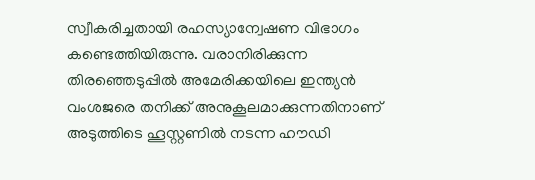സ്വീകരിച്ചതായി രഹസ്യാന്വേഷണ വിഭാഗം കണ്ടെത്തിയിരുന്നു. വരാനിരിക്കുന്ന തിരഞ്ഞെടുപ്പിൽ അമേരിക്കയിലെ ഇന്ത്യൻ വംശജരെ തനിക്ക് അനുകൂലമാക്കുന്നതിനാണ് അടുത്തിടെ ഹൂസ്റ്റണിൽ നടന്ന ഹൗഡി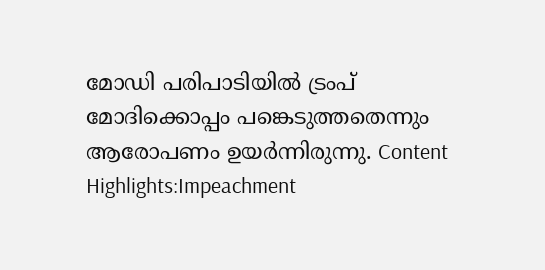മോഡി പരിപാടിയിൽ ട്രംപ് മോദിക്കൊപ്പം പങ്കെടുത്തതെന്നും ആരോപണം ഉയർന്നിരുന്നു. Content Highlights:Impeachment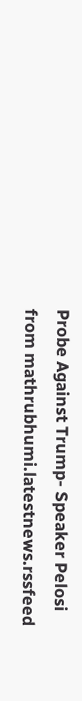Probe Against Trump- Speaker Pelosi
from mathrubhumi.latestnews.rssfeed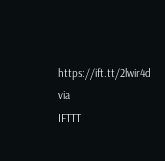https://ift.tt/2lwir4d
via
IFTTT